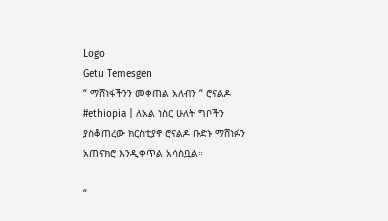Logo
Getu Temesgen
“ ማሸነፋችንን መቀጠል አለብን “ ሮናልዶ
#ethiopia | ለአል ነስር ሁለት ግቦችን ያስቆጠረው ክርስቲያኖ ሮናልዶ ቡድኑ ማሸነፉን አጠናክሮ እንዲቀጥል አሳስቧል።

“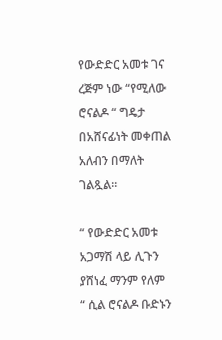የውድድር አመቱ ገና ረጅም ነው “የሚለው ሮናልዶ “ ግዴታ በአሸናፊነት መቀጠል አለብን በማለት ገልጿል።

“ የውድድር አመቱ አጋማሽ ላይ ሊጉን ያሸነፈ ማንም የለም “ ሲል ሮናልዶ ቡድኑን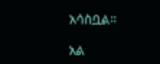አሳስቧል።

አል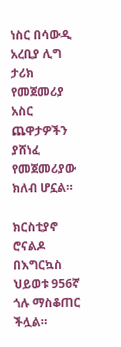ነስር በሳውዲ አረቢያ ሊግ ታሪክ የመጀመሪያ አስር ጨዋታዎችን ያሸነፈ የመጀመሪያው ክለብ ሆኗል።

ክርስቲያኖ ሮናልዶ በእግርኳስ ህይወቱ 956ኛ ጎሉ ማስቆጠር ችሏል።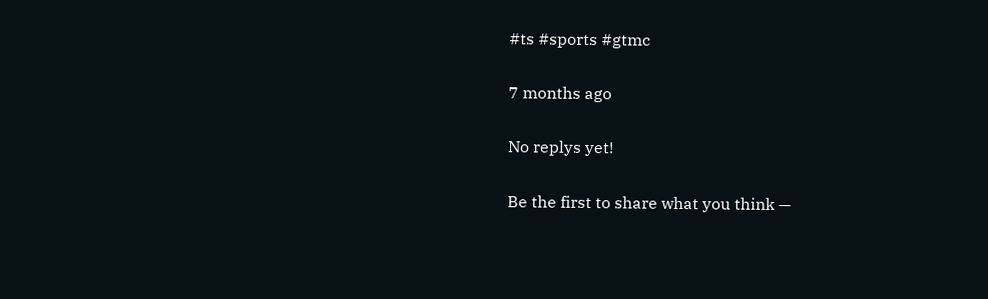#ts #sports #gtmc

7 months ago

No replys yet!

Be the first to share what you think —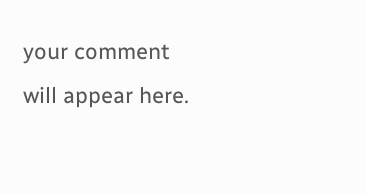your comment will appear here.